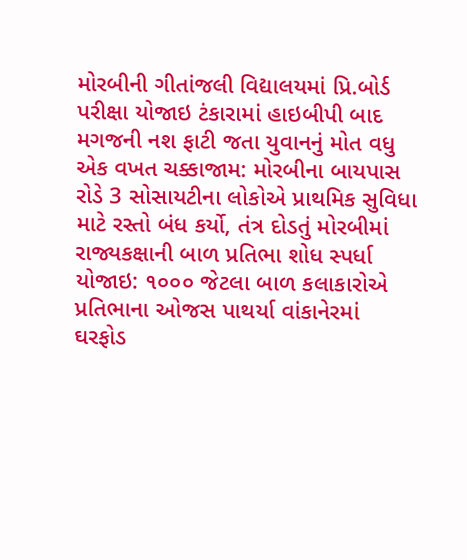મોરબીની ગીતાંજલી વિદ્યાલયમાં પ્રિ.બોર્ડ પરીક્ષા યોજાઇ ટંકારામાં હાઇબીપી બાદ મગજની નશ ફાટી જતા યુવાનનું મોત વધુ એક વખત ચક્કાજામ: મોરબીના બાયપાસ રોડે 3 સોસાયટીના લોકોએ પ્રાથમિક સુવિધા માટે રસ્તો બંધ કર્યો, તંત્ર દોડતું મોરબીમાં રાજ્યકક્ષાની બાળ પ્રતિભા શોધ સ્પર્ધા યોજાઇ: ૧૦૦૦ જેટલા બાળ કલાકારોએ પ્રતિભાના ઓજસ પાથર્યા વાંકાનેરમાં ઘરફોડ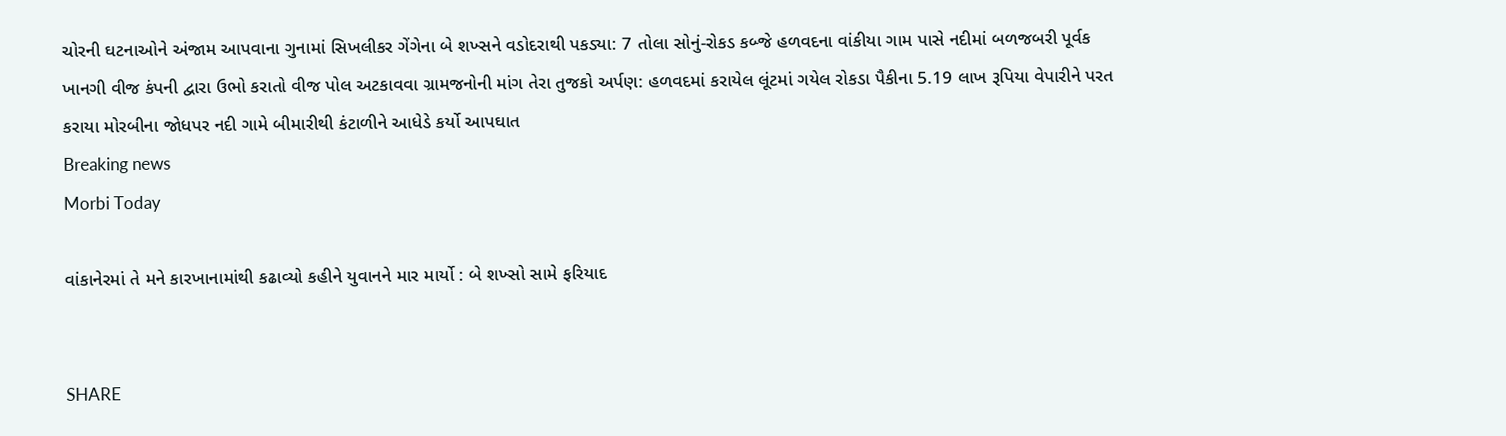ચોરની ઘટનાઓને અંજામ આપવાના ગુનામાં સિખલીકર ગેંગેના બે શખ્સને વડોદરાથી પકડ્યા: 7 તોલા સોનું-રોકડ કબ્જે હળવદના વાંકીયા ગામ પાસે નદીમાં બળજબરી પૂર્વક ખાનગી વીજ કંપની દ્વારા ઉભો કરાતો વીજ પોલ અટકાવવા ગ્રામજનોની માંગ તેરા તુજકો અર્પણ: હળવદમાં કરાયેલ લૂંટમાં ગયેલ રોકડા પૈકીના 5.19 લાખ રૂપિયા વેપારીને પરત કરાયા મોરબીના જોધપર નદી ગામે બીમારીથી કંટાળીને આધેડે કર્યો આપઘાત
Breaking news
Morbi Today

વાંકાનેરમાં તે મને કારખાનામાંથી કઢાવ્યો કહીને યુવાનને માર માર્યો : બે શખ્સો સામે ફરિયાદ


SHARE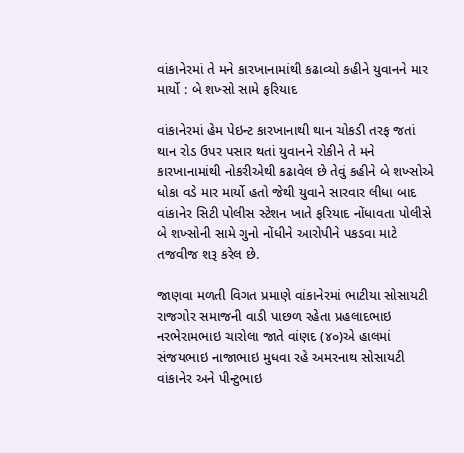વાંકાનેરમાં તે મને કારખાનામાંથી કઢાવ્યો કહીને યુવાનને માર માર્યો : બે શખ્સો સામે ફરિયાદ

વાંકાનેરમાં હેમ પેઇન્ટ કારખાનાથી થાન ચોકડી તરફ જતાં થાન રોડ ઉપર પસાર થતાં યુવાનને રોકીને તે મને કારખાનામાંથી નોકરીએથી કઢાવેલ છે તેવું કહીને બે શખ્સોએ ધોકા વડે માર માર્યો હતો જેથી યુવાને સારવાર લીધા બાદ વાંકાનેર સિટી પોલીસ સ્ટેશન ખાતે ફરિયાદ નોંધાવતા પોલીસે બે શખ્સોની સામે ગુનો નોંધીને આરોપીને પકડવા માટે તજવીજ શરૂ કરેલ છે.

જાણવા મળતી વિગત પ્રમાણે વાંકાનેરમાં ભાટીયા સોસાયટી રાજગોર સમાજની વાડી પાછળ રહેતા પ્રહલાદભાઇ નરભેરામભાઇ ચારોલા જાતે વાંણદ (૪૦)એ હાલમાં સંજયભાઇ નાજાભાઇ મુધવા રહે અમરનાથ સોસાયટી વાંકાનેર અને પીન્ટુભાઇ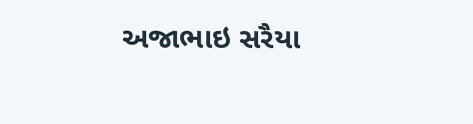અજાભાઇ સરૈયા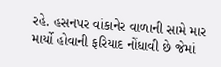રહે. હસનપર વાંકાનેર વાળાની સામે માર માર્યો હોવાની ફરિયાદ નોંધાવી છે જેમાં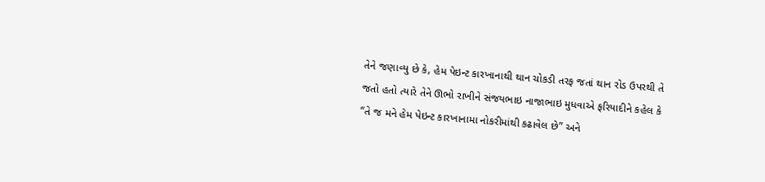તેને જણાવ્યુ છે કે, હેમ પેઇન્ટ કારખાનાથી થાન ચોકડી તરફ જતાં થાન રોડ ઉપરથી તે જતો હતો ત્યારે તેને ઊભો રાખીને સંજયભાઇ નાજાભાઇ મુધવાએ ફરિયાદીને કહેલ કે “તે જ મને હેમ પેઇન્ટ કારખાનામા નોકરીમાંથી કઢાવેલ છે” અને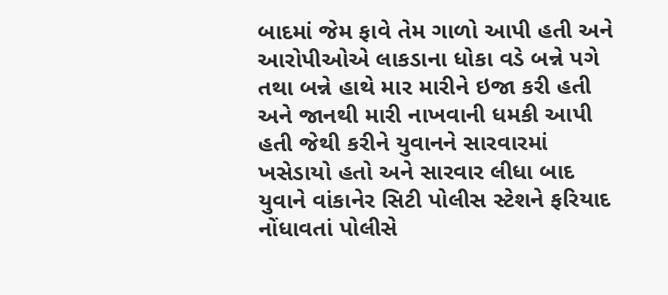બાદમાં જેમ ફાવે તેમ ગાળો આપી હતી અને આરોપીઓએ લાકડાના ધોકા વડે બન્ને પગે તથા બન્ને હાથે માર મારીને ઇજા કરી હતી અને જાનથી મારી નાખવાની ધમકી આપી હતી જેથી કરીને યુવાનને સારવારમાં ખસેડાયો હતો અને સારવાર લીધા બાદ યુવાને વાંકાનેર સિટી પોલીસ સ્ટેશને ફરિયાદ નોંધાવતાં પોલીસે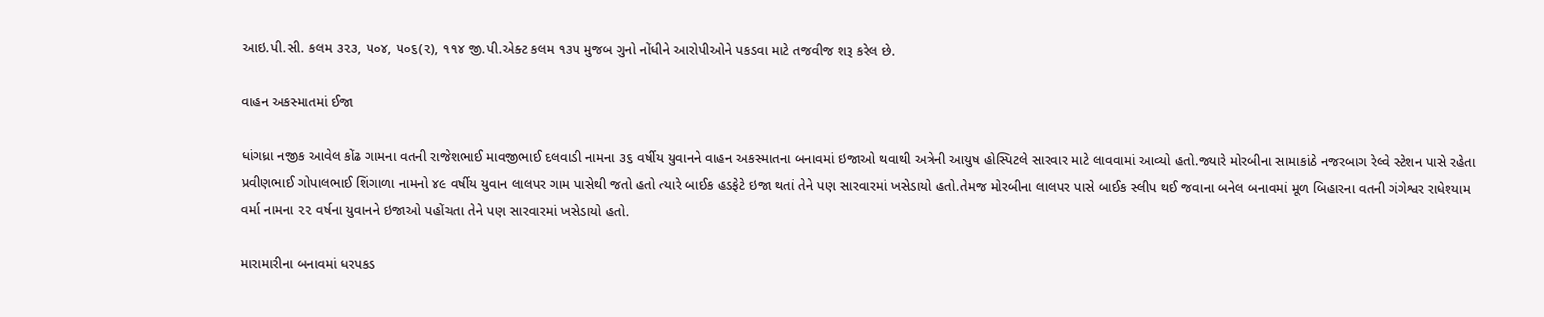આઇ.પી.સી. કલમ ૩૨૩, ૫૦૪, ૫૦૬(૨), ૧૧૪ જી.પી.એક્ટ કલમ ૧૩૫ મુજબ ગુનો નોંધીને આરોપીઓને પકડવા માટે તજવીજ શરૂ કરેલ છે.

વાહન અકસ્માતમાં ઈજા

ધાંગધ્રા નજીક આવેલ કોંઢ ગામના વતની રાજેશભાઈ માવજીભાઈ દલવાડી નામના ૩૬ વર્ષીય યુવાનને વાહન અકસ્માતના બનાવમાં ઇજાઓ થવાથી અત્રેની આયુષ હોસ્પિટલે સારવાર માટે લાવવામાં આવ્યો હતો.જ્યારે મોરબીના સામાકાંઠે નજરબાગ રેલ્વે સ્ટેશન પાસે રહેતા પ્રવીણભાઈ ગોપાલભાઈ શિંગાળા નામનો ૪૯ વર્ષીય યુવાન લાલપર ગામ પાસેથી જતો હતો ત્યારે બાઈક હડફેટે ઇજા થતાં તેને પણ સારવારમાં ખસેડાયો હતો.તેમજ મોરબીના લાલપર પાસે બાઈક સ્લીપ થઈ જવાના બનેલ બનાવમાં મૂળ બિહારના વતની ગંગેશ્વર રાધેશ્યામ વર્મા નામના ૨૨ વર્ષના યુવાનને ઇજાઓ પહોંચતા તેને પણ સારવારમાં ખસેડાયો હતો.

મારામારીના બનાવમાં ધરપકડ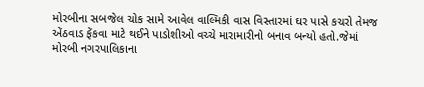મોરબીના સબજેલ ચોક સામે આવેલ વાલ્મિકી વાસ વિસ્તારમાં ઘર પાસે કચરો તેમજ એંઠવાડ ફેંકવા માટે થઈને પાડોશીઓ વચ્ચે મારામારીનો બનાવ બન્યો હતો.જેમાં મોરબી નગરપાલિકાના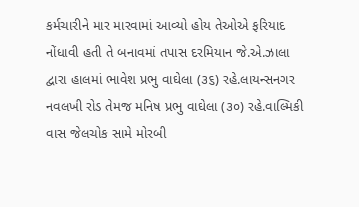કર્મચારીને માર મારવામાં આવ્યો હોય તેઓએ ફરિયાદ નોંધાવી હતી તે બનાવમાં તપાસ દરમિયાન જે.એ.ઝાલા દ્વારા હાલમાં ભાવેશ પ્રભુ વાઘેલા (૩૬) રહે.લાયન્સનગર નવલખી રોડ તેમજ મનિષ પ્રભુ વાઘેલા (૩૦) રહે.વાલ્મિકી વાસ જેલચોક સામે મોરબી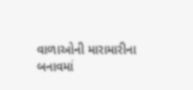વાળાઓની મારામારીના બનાવમાં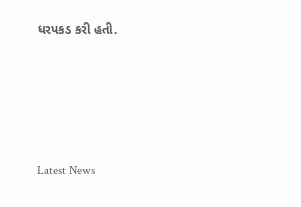ધરપકડ કરી હતી.






Latest News